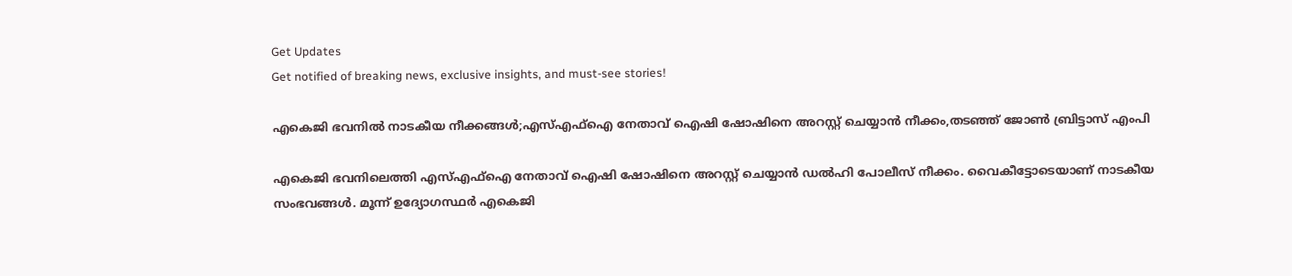Get Updates
Get notified of breaking news, exclusive insights, and must-see stories!

എകെജി ഭവനിൽ നാടകീയ നീക്കങ്ങൾ;എസ്എഫ്ഐ നേതാവ് ഐഷി ഷോഷിനെ അറസ്റ്റ് ചെയ്യാൻ നീക്കം,തടഞ്ഞ് ജോണ്‍ ബ്രിട്ടാസ് എംപി

എകെജി ഭവനിലെത്തി എസ്എഫ്ഐ നേതാവ് ഐഷി ഷോഷിനെ അറസ്റ്റ് ചെയ്യാൻ ഡൽഹി പോലീസ് നീക്കം. വൈകീട്ടോടെയാണ് നാടകീയ സംഭവങ്ങൾ. മൂന്ന് ഉദ്യോഗസ്ഥർ എകെജി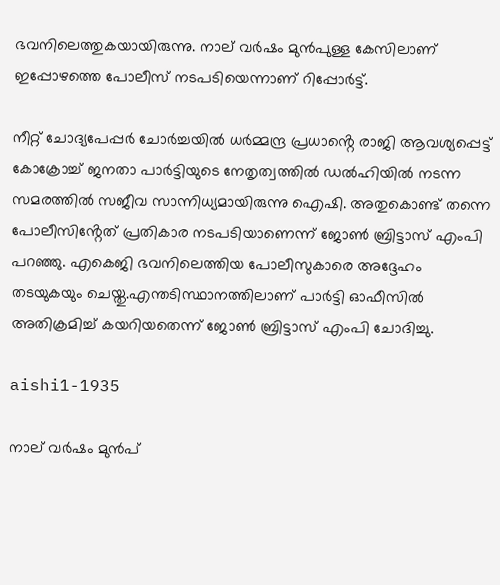ഭവനിലെത്തുകയായിരുന്നു. നാല് വർഷം മുൻപുള്ള കേസിലാണ് ഇപ്പോഴത്തെ പോലീസ് നടപടിയെന്നാണ് റിപ്പോർട്ട്.

നീറ്റ് ചോദ്യപേപ്പർ ചോർച്ചയിൽ ധർമ്മന്ദ്ര പ്രധാൻ്റെ രാജി ആവശ്യപ്പെട്ട് കോക്രോച്ച് ജനതാ പാർട്ടിയുടെ നേതൃത്വത്തിൽ ഡൽഹിയിൽ നടന്ന സമരത്തിൽ സജീവ സാന്നിധ്യമായിരുന്നു ഐഷി. അതുകൊണ്ട് തന്നെ പോലീസിൻ്റേത് പ്രതികാര നടപടിയാണെന്ന് ജോണ്‍ ബ്രിട്ടാസ് എംപി പറഞ്ഞു. എകെജി ഭവനിലെത്തിയ പോലീസുകാരെ അദ്ദേഹം തടയുകയും ചെയ്തു.എന്തടിസ്ഥാനത്തിലാണ് പാര്‍ട്ടി ഓഫീസില്‍ അതിക്രമിച്ച് കയറിയതെന്ന് ജോണ്‍ ബ്രിട്ടാസ് എംപി ചോദിച്ചു.

aishi1-1935

നാല് വർഷം മുൻപ്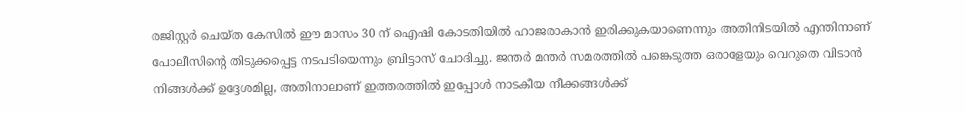രജിസ്റ്റർ ചെയ്ത കേസിൽ ഈ മാസം 30 ന് ഐഷി കോടതിയിൽ ഹാജരാകാൻ ഇരിക്കുകയാണെന്നും അതിനിടയിൽ എന്തിനാണ് പോലീസിൻ്റെ തിടുക്കപ്പെട്ട നടപടിയെന്നും ബ്രിട്ടാസ് ചോദിച്ചു. ജന്തർ മന്തർ സമരത്തിൽ പങ്കെടുത്ത ഒരാളേയും വെറുതെ വിടാൻ നിങ്ങൾക്ക് ഉദ്ദേശമില്ല, അതിനാലാണ് ഇത്തരത്തിൽ ഇപ്പോൾ നാടകീയ നീക്കങ്ങൾക്ക്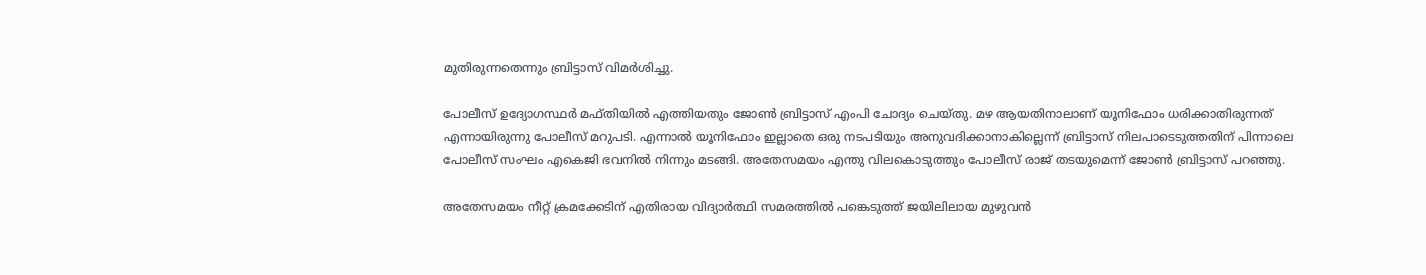മുതിരുന്നതെന്നും ബ്രിട്ടാസ് വിമർശിച്ചു.

പോലീസ് ഉദ്യോഗസ്ഥർ മഫ്തിയിൽ എത്തിയതും ജോണ്‍ ബ്രിട്ടാസ് എംപി ചോദ്യം ചെയ്തു. മഴ ആയതിനാലാണ് യൂനിഫോം ധരിക്കാതിരുന്നത് എന്നായിരുന്നു പോലീസ് മറുപടി. എന്നാൽ യൂനിഫോം ഇല്ലാതെ ഒരു നടപടിയും അനുവദിക്കാനാകില്ലെന്ന് ബ്രിട്ടാസ് നിലപാടെടുത്തതിന് പിന്നാലെ പോലീസ് സംഘം എകെജി ഭവനിൽ നിന്നും മടങ്ങി. അതേസമയം എന്തു വിലകൊടുത്തും പോലീസ് രാജ് തടയുമെന്ന് ജോണ്‍ ബ്രിട്ടാസ് പറഞ്ഞു.

അതേസമയം നീറ്റ് ക്രമക്കേടിന് എതിരായ വിദ്യാർത്ഥി സമരത്തിൽ പങ്കെടുത്ത് ജയിലിലായ മുഴുവൻ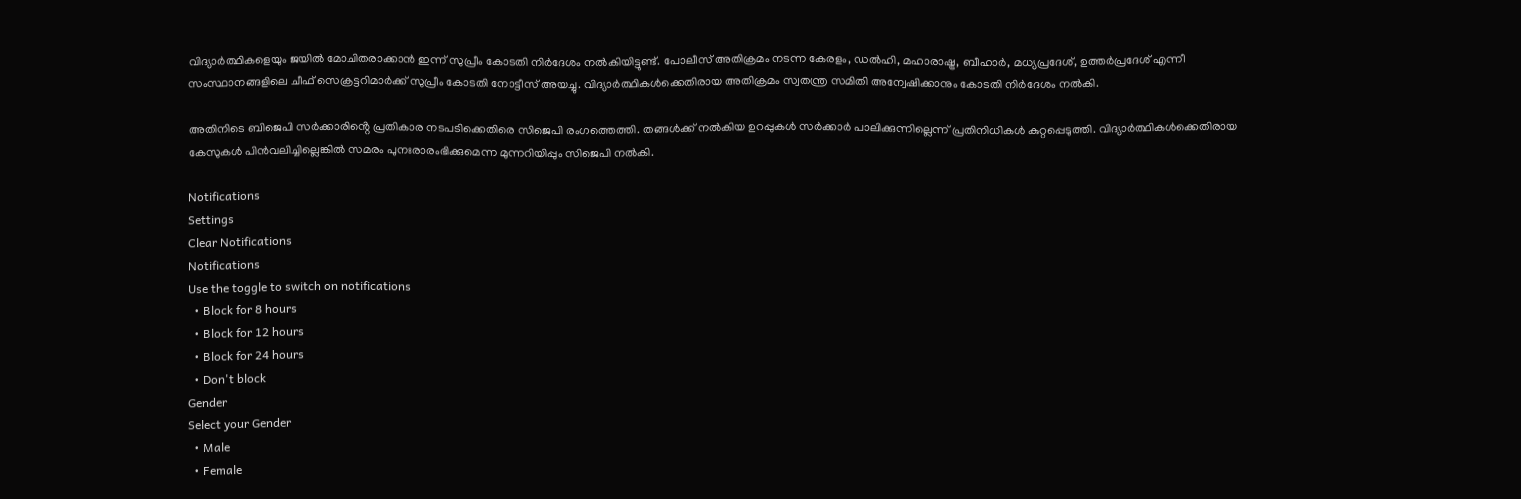വിദ്യാർത്ഥികളെയും ജയിൽ മോചിതരാക്കാൻ ഇന്ന് സുപ്രീം കോടതി നിർദേശം നൽകിയിട്ടുണ്ട്. പോലീസ് അതിക്രമം നടന്ന കേരളം, ഡൽഹി, മഹാരാഷ്ട്ര, ബീഹാർ, മധ്യപ്രദേശ്, ഉത്തർപ്രദേശ് എന്നീ സംസ്ഥാനങ്ങളിലെ ചീഫ് സെക്രട്ടറിമാർക്ക് സുപ്രീം കോടതി നോട്ടീസ് അയച്ചു. വിദ്യാർത്ഥികൾക്കെതിരായ അതിക്രമം സ്വതന്ത്ര സമിതി അന്വേഷിക്കാനും കോടതി നിർദേശം നൽകി.

അതിനിടെ ബിജെപി സർക്കാരിൻ്റെ പ്രതികാര നടപടിക്കെതിരെ സിജെപി രംഗത്തെത്തി. തങ്ങൾക്ക് നൽകിയ ഉറപ്പുകൾ സർക്കാർ പാലിക്കുന്നില്ലെന്ന് പ്രതിനിധികൾ കുറ്റപ്പെടുത്തി. വിദ്യാർത്ഥികൾക്കെതിരായ കേസുകൾ പിൻവലിച്ചില്ലെങ്കിൽ സമരം പുനഃരാരംഭിക്കുമെന്ന മുന്നറിയിപ്പും സിജെപി നൽകി.

Notifications
Settings
Clear Notifications
Notifications
Use the toggle to switch on notifications
  • Block for 8 hours
  • Block for 12 hours
  • Block for 24 hours
  • Don't block
Gender
Select your Gender
  • Male
  • Female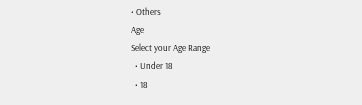• Others
Age
Select your Age Range
  • Under 18
  • 18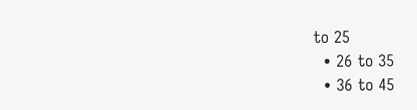to 25
  • 26 to 35
  • 36 to 45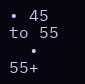• 45 to 55
  • 55+